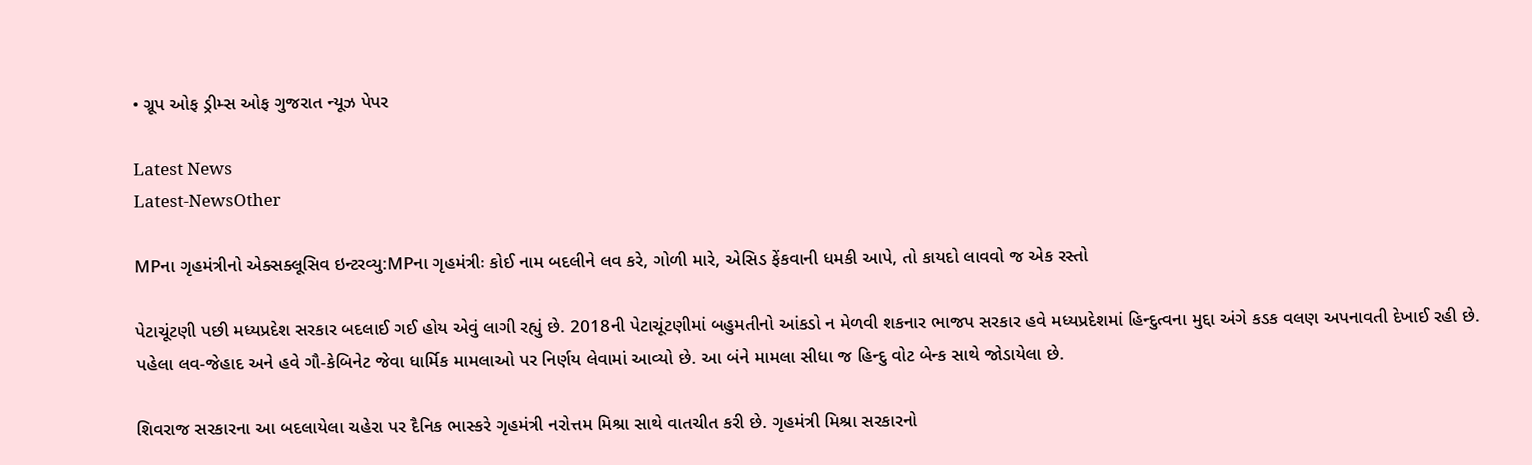• ગ્રૂપ ઓફ ડ્રીમ્સ ઓફ ગુજરાત ન્યૂઝ પેપર

Latest News
Latest-NewsOther

MPના ગૃહમંત્રીનો એક્સક્લૂસિવ ઇન્ટરવ્યુ:MPના ગૃહમંત્રીઃ કોઈ નામ બદલીને લવ કરે, ગોળી મારે, એસિડ ફેંકવાની ધમકી આપે, તો કાયદો લાવવો જ એક રસ્તો

પેટાચૂંટણી પછી મધ્યપ્રદેશ સરકાર બદલાઈ ગઈ હોય એવું લાગી રહ્યું છે. 2018ની પેટાચૂંટણીમાં બહુમતીનો આંકડો ન મેળવી શકનાર ભાજપ સરકાર હવે મધ્યપ્રદેશમાં હિન્દુત્વના મુદ્દા અંગે કડક વલણ અપનાવતી દેખાઈ રહી છે. પહેલા લવ-જેહાદ અને હવે ગૌ-કેબિનેટ જેવા ધાર્મિક મામલાઓ પર નિર્ણય લેવામાં આવ્યો છે. આ બંને મામલા સીધા જ હિન્દુ વોટ બેન્ક સાથે જોડાયેલા છે.

શિવરાજ સરકારના આ બદલાયેલા ચહેરા પર દૈનિક ભાસ્કરે ગૃહમંત્રી નરોત્તમ મિશ્રા સાથે વાતચીત કરી છે. ગૃહમંત્રી મિશ્રા સરકારનો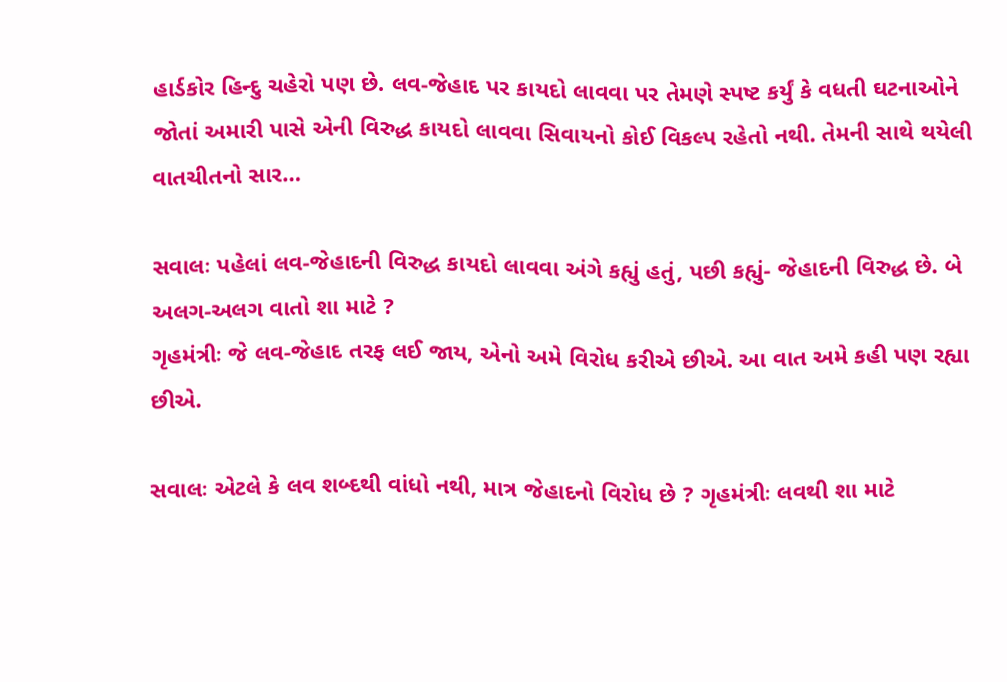હાર્ડકોર હિન્દુ ચહેરો પણ છે. લવ-જેહાદ પર કાયદો લાવવા પર તેમણે સ્પષ્ટ કર્યું કે વધતી ઘટનાઓને જોતાં અમારી પાસે એની વિરુદ્ધ કાયદો લાવવા સિવાયનો કોઈ વિકલ્પ રહેતો નથી. તેમની સાથે થયેલી વાતચીતનો સાર…

સવાલઃ પહેલાં લવ-જેહાદની વિરુદ્ધ કાયદો લાવવા અંગે કહ્યું હતું, પછી કહ્યું- જેહાદની વિરુદ્ધ છે. બે અલગ-અલગ વાતો શા માટે ?
ગૃહમંત્રીઃ જે લવ-જેહાદ તરફ લઈ જાય, એનો અમે વિરોધ કરીએ છીએ. આ વાત અમે કહી પણ રહ્યા છીએ.

સવાલઃ એટલે કે લવ શબ્દથી વાંધો નથી, માત્ર જેહાદનો વિરોધ છે ? ગૃહમંત્રીઃ લવથી શા માટે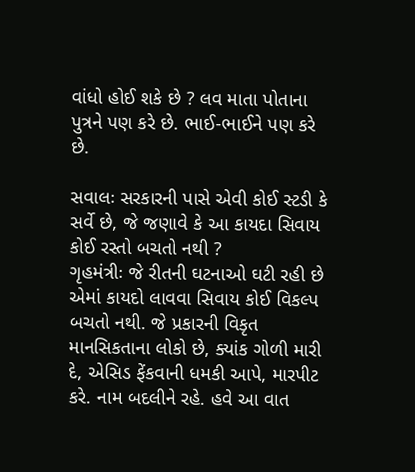વાંધો હોઈ શકે છે ? લવ માતા પોતાના પુત્રને પણ કરે છે. ભાઈ-ભાઈને પણ કરે છે.

સવાલઃ સરકારની પાસે એવી કોઈ સ્ટડી કે સર્વે છે, જે જણાવે કે આ કાયદા સિવાય કોઈ રસ્તો બચતો નથી ?
ગૃહમંત્રીઃ જે રીતની ઘટનાઓ ઘટી રહી છે એમાં કાયદો લાવવા સિવાય કોઈ વિકલ્પ બચતો નથી. જે પ્રકારની વિકૃત માનસિકતાના લોકો છે, ક્યાંક ગોળી મારી દે, એસિડ ફેંકવાની ધમકી આપે, મારપીટ કરે. નામ બદલીને રહે. હવે આ વાત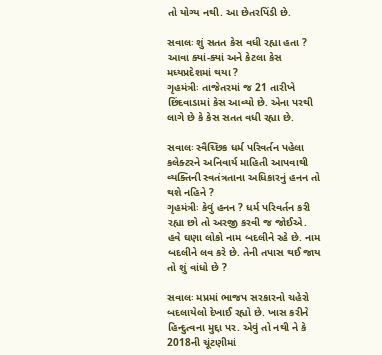તો યોગ્ય નથી. આ છેતરપિંડી છે.

સવાલઃ શું સતત કેસ વધી રહ્યા હતા ? આવા ક્યાં-ક્યાં અને કેટલા કેસ મધ્યપ્રદેશમાં થયા ?
ગૃહમંત્રીઃ તાજેતરમાં જ 21 તારીખે છિંદવાડામાં કેસ આવ્યો છે. એના પરથી લાગે છે કે કેસ સતત વધી રહ્યા છે.

સવાલઃ સ્વૈચ્છિક ધર્મ પરિવર્તન પહેલા કલેક્ટરને અનિવાર્ય માહિતી આપવાથી વ્યક્તિની સ્વતંત્રતાના અધિકારનું હનન તો થશે નહિને ?
ગૃહમંત્રીઃ કેવું હનન ? ધર્મ પરિવર્તન કરી રહ્યા છો તો અરજી કરવી જ જોઈએ. હવે ઘણા લોકો નામ બદલીને રહે છે. નામ બદલીને લવ કરે છે. તેની તપાસ થઈ જાય તો શું વાંધો છે ?

સવાલઃ મપ્રમાં ભાજપ સરકારનો ચહેરો બદલાયેલો દેખાઈ રહ્યો છે. ખાસ કરીને હિન્દુત્વના મુદ્દા પર. એવું તો નથી ને કે 2018ની ચૂંટણીમાં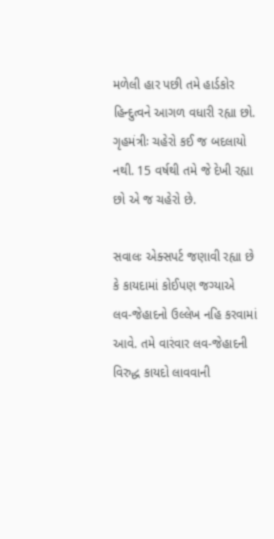મળેલી હાર પછી તમે હાર્ડકોર હિન્દુત્વને આગળ વધારી રહ્યા છો.
ગૃહમંત્રીઃ ચહેરો કઈ જ બદલાયો નથી. 15 વર્ષથી તમે જે દેખી રહ્યા છો એ જ ચહેરો છે.

સવાલઃ એક્સપર્ટ જણાવી રહ્યા છે કે કાયદામાં કોઈપણ જગ્યાએ લવ-જેહાદનો ઉલ્લેખ નહિ કરવામાં આવે. તમે વારંવાર લવ-જેહાદની વિરુદ્ધ કાયદો લાવવાની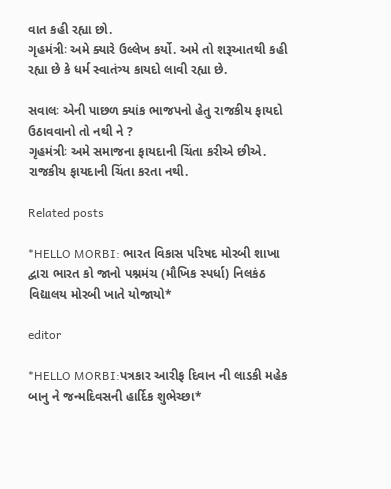વાત કહી રહ્યા છો.
ગૃહમંત્રીઃ અમે ક્યારે ઉલ્લેખ કર્યો. અમે તો શરૂઆતથી કહી રહ્યા છે કે ધર્મ સ્વાતંત્ર્ય કાયદો લાવી રહ્યા છે.

સવાલઃ એની પાછળ ક્યાંક ભાજપનો હેતુ રાજકીય ફાયદો ઉઠાવવાનો તો નથી ને ?
ગૃહમંત્રીઃ અમે સમાજના ફાયદાની ચિંતા કરીએ છીએ. રાજકીય ફાયદાની ચિંતા કરતા નથી.

Related posts

*HELLO MORBI: ભારત વિકાસ પરિષદ મોરબી શાખા દ્વારા ભારત કો જાનો પશ્નમંચ (મૌખિક સ્પર્ધા) નિલકંઠ વિદ્યાલય મોરબી ખાતે યોજાયો*

editor

*HELLO MORBI:પત્રકાર આરીફ દિવાન ની લાડકી મહેક બાનુ ને જન્મદિવસની હાર્દિક શુભેચ્છા*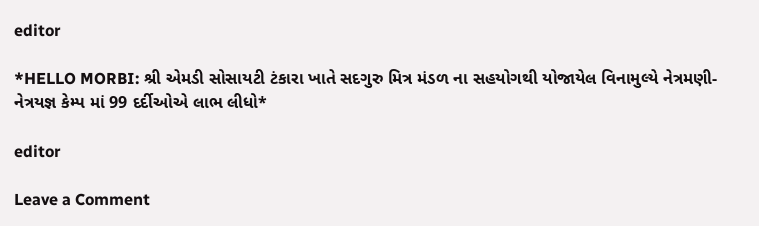editor

*HELLO MORBI: શ્રી એમડી સોસાયટી ટંકારા ખાતે સદગુરુ મિત્ર મંડળ ના સહયોગથી યોજાયેલ વિનામુલ્યે નેત્રમણી-નેત્રયજ્ઞ કેમ્પ માં 99 દર્દીઓએ લાભ લીધો*

editor

Leave a Comment